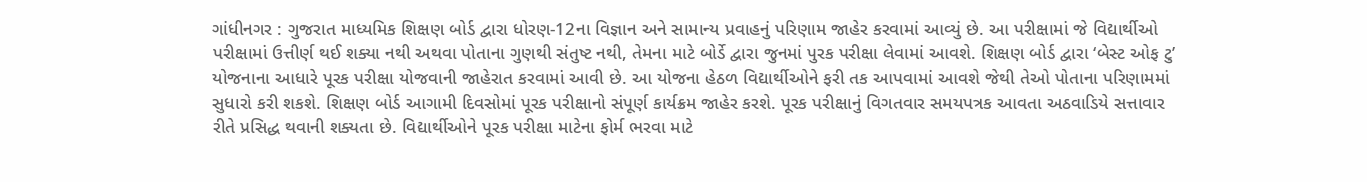ગાંધીનગર : ગુજરાત માધ્યમિક શિક્ષણ બોર્ડ દ્વારા ધોરણ-12ના વિજ્ઞાન અને સામાન્ય પ્રવાહનું પરિણામ જાહેર કરવામાં આવ્યું છે. આ પરીક્ષામાં જે વિદ્યાર્થીઓ પરીક્ષામાં ઉત્તીર્ણ થઈ શક્યા નથી અથવા પોતાના ગુણથી સંતુષ્ટ નથી, તેમના માટે બોર્ડે દ્વારા જુનમાં પુરક પરીક્ષા લેવામાં આવશે. શિક્ષણ બોર્ડ દ્વારા ‘બેસ્ટ ઓફ ટુ’ યોજનાના આધારે પૂરક પરીક્ષા યોજવાની જાહેરાત કરવામાં આવી છે. આ યોજના હેઠળ વિદ્યાર્થીઓને ફરી તક આપવામાં આવશે જેથી તેઓ પોતાના પરિણામમાં સુધારો કરી શકશે. શિક્ષણ બોર્ડ આગામી દિવસોમાં પૂરક પરીક્ષાનો સંપૂર્ણ કાર્યક્રમ જાહેર કરશે. પૂરક પરીક્ષાનું વિગતવાર સમયપત્રક આવતા અઠવાડિયે સત્તાવાર રીતે પ્રસિદ્ધ થવાની શક્યતા છે. વિદ્યાર્થીઓને પૂરક પરીક્ષા માટેના ફોર્મ ભરવા માટે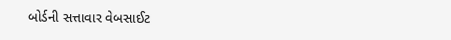બોર્ડની સત્તાવાર વેબસાઈટ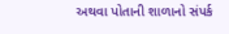અથવા પોતાની શાળાનો સંપર્ક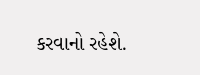કરવાનો રહેશે.